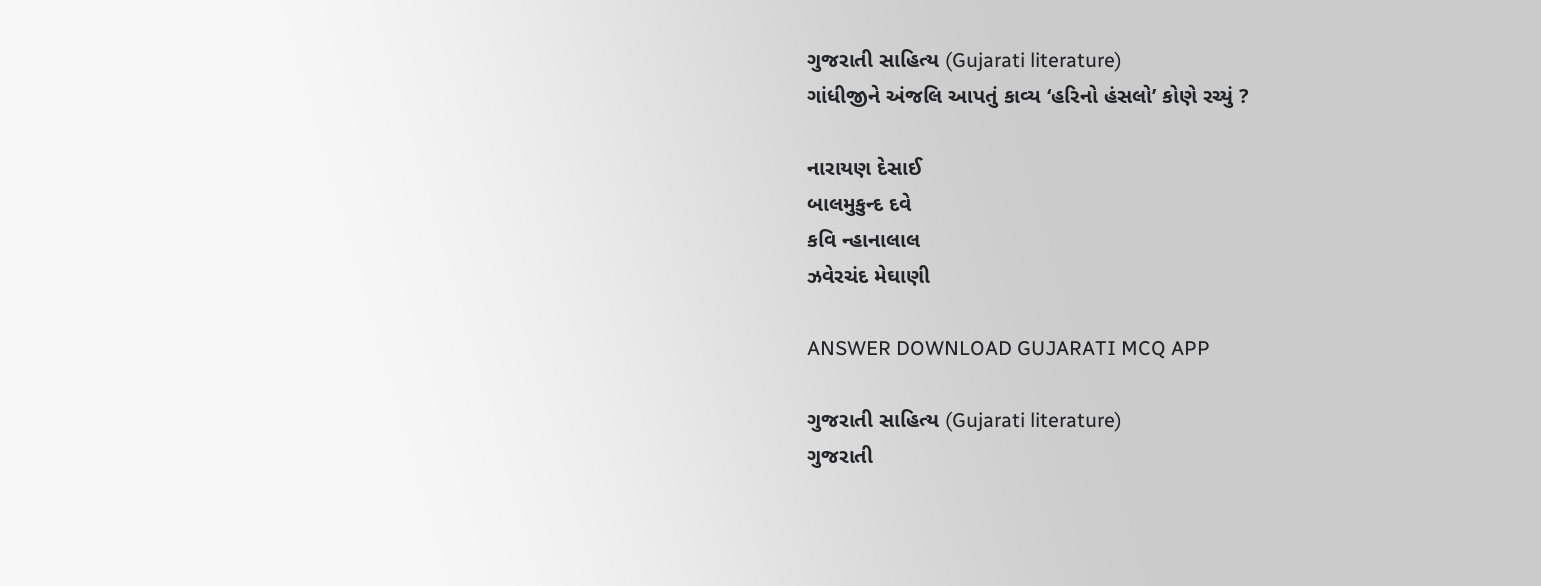ગુજરાતી સાહિત્ય (Gujarati literature)
ગાંધીજીને અંજલિ આપતું કાવ્ય ‘હરિનો હંસલો’ કોણે રચ્યું ?

નારાયણ દેસાઈ
બાલમુકુન્દ દવે
કવિ ન્હાનાલાલ
ઝવેરચંદ મેઘાણી

ANSWER DOWNLOAD GUJARATI MCQ APP

ગુજરાતી સાહિત્ય (Gujarati literature)
ગુજરાતી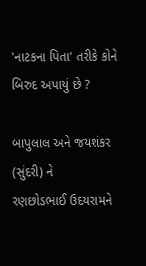'નાટકના પિતા' તરીકે કોને બિરુદ અપાયું છે ?

બાપુલાલ અને જયશંકર (સુંદરી) ને
રણછોડભાઈ ઉદયરામને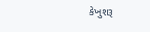કેખુશરૂ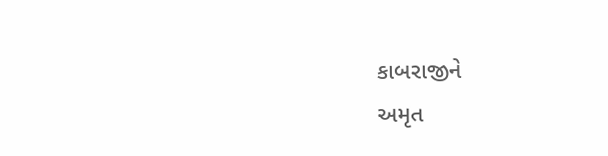કાબરાજીને
અમૃત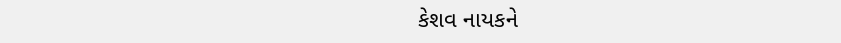કેશવ નાયકને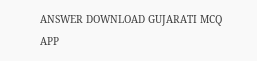ANSWER DOWNLOAD GUJARATI MCQ APP